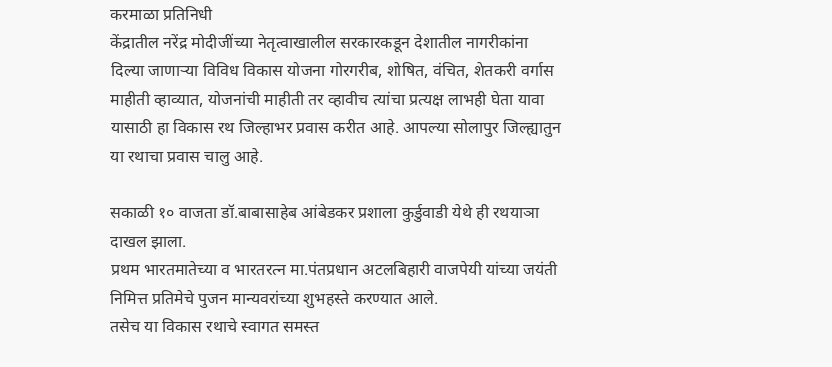करमाळा प्रतिनिधी
केंद्रातील नरेंद्र मोदीजींच्या नेतृत्वाखालील सरकारकडून देशातील नागरीकांना दिल्या जाणाऱ्या विविध विकास योजना गोरगरीब, शोषित, वंचित, शेतकरी वर्गास माहीती व्हाव्यात, योजनांची माहीती तर व्हावीच त्यांचा प्रत्यक्ष लाभही घेता यावा यासाठी हा विकास रथ जिल्हाभर प्रवास करीत आहे. आपल्या सोलापुर जिल्ह्यातुन या रथाचा प्रवास चालु आहे.

सकाळी १० वाजता डॉ.बाबासाहेब आंबेडकर प्रशाला कुर्डुवाडी येथे ही रथयाञा दाखल झाला.
प्रथम भारतमातेच्या व भारतरत्न मा.पंतप्रधान अटलबिहारी वाजपेयी यांच्या जयंती निमित्त प्रतिमेचे पुजन मान्यवरांच्या शुभहस्ते करण्यात आले.
तसेच या विकास रथाचे स्वागत समस्त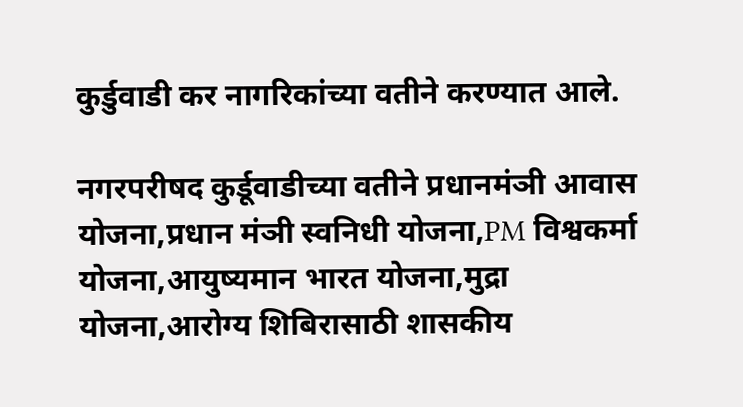कुर्डुवाडी कर नागरिकांच्या वतीने करण्यात आले.

नगरपरीषद कुर्डूवाडीच्या वतीने प्रधानमंञी आवास योजना,प्रधान मंञी स्वनिधी योजना,PM विश्वकर्मा योजना,आयुष्यमान भारत योजना,मुद्रा योजना,आरोग्य शिबिरासाठी शासकीय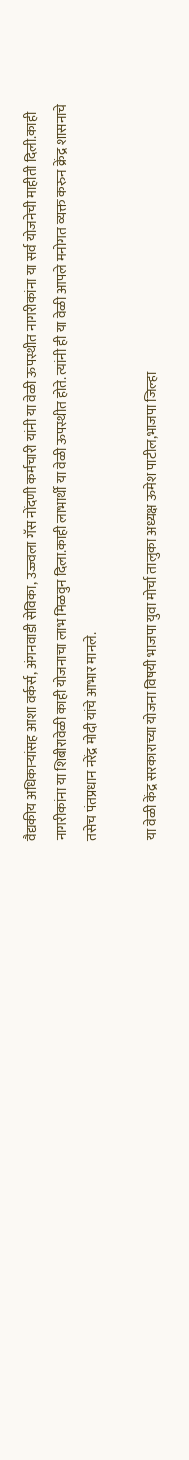वैद्यकीय अधिकाऱ्यांसह आशा वर्कर्स, अंगनवाडी सेविका, उज्ज्वला गॅस नोंदणी कर्मचारी यांनी या वेळी ऊपस्थीत नागरीकांना या सर्व योजनेची माहीती दिली.काही नागरीकांना या शिबीरावेळी काही योजनाचा लाभ मिळवुन दिला.काही लाभार्थी या वेळी ऊपस्थीत होते. त्यांनी ही या वेळी आपले मनोगत व्यक्त करुन क्रेंद्र शासनाचे तसेच पंतप्रधान नरेंद्र मोदी यांचे आभार मानले.

या वेळी केंद्र सरकाराच्या योजना विषयी भाजपा युवा मोर्चा तालुका अध्यक्ष ऊमेश पाटील,भाजपा जिल्हा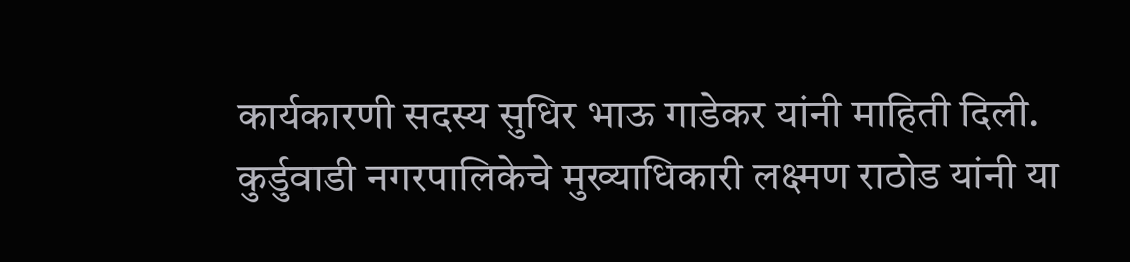कार्यकारणी सदस्य सुधिर भाऊ गाडेकर यांनी माहिती दिली.
कुर्डुवाडी नगरपालिकेचे मुख्याधिकारी लक्ष्मण राठोड यांनी या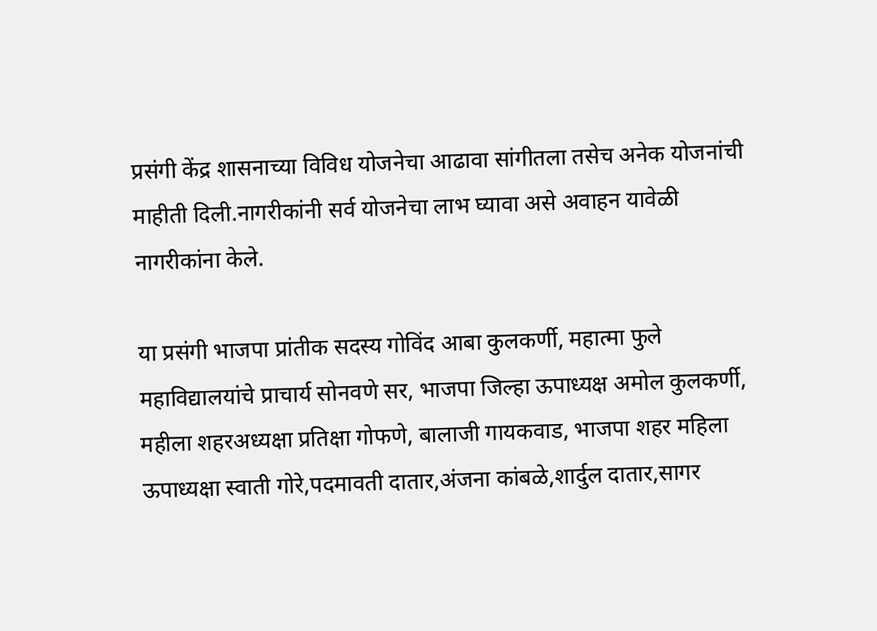प्रसंगी केंद्र शासनाच्या विविध योजनेचा आढावा सांगीतला तसेच अनेक योजनांची माहीती दिली.नागरीकांनी सर्व योजनेचा लाभ घ्यावा असे अवाहन यावेळी नागरीकांना केले.

या प्रसंगी भाजपा प्रांतीक सदस्य गोविंद आबा कुलकर्णी, महात्मा फुले महाविद्यालयांचे प्राचार्य सोनवणे सर, भाजपा जिल्हा ऊपाध्यक्ष अमोल कुलकर्णी, महीला शहरअध्यक्षा प्रतिक्षा गोफणे, बालाजी गायकवाड, भाजपा शहर महिला ऊपाध्यक्षा स्वाती गोरे,पदमावती दातार,अंजना कांबळे,शार्दुल दातार,सागर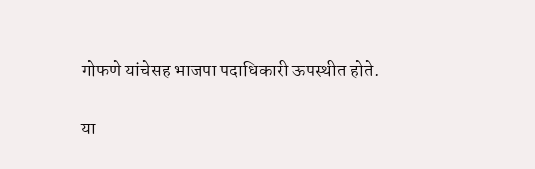गोफणे यांचेसह भाजपा पदाधिकारी ऊपस्थीत होते.

या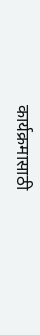कार्यक्रमासाठी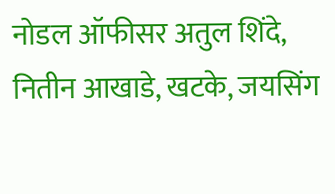नोडल ऑफीसर अतुल शिंदे, नितीन आखाडे, खटके, जयसिंग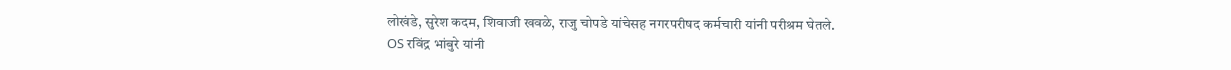लोखंडे, सुरेश कदम, शिवाजी खवळे, राजु चोपडे यांचेसह नगरपरीषद कर्मचारी यांनी परीश्रम घेतले.
OS रविंद्र भांबुरे यांनी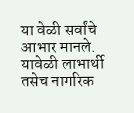या वेळी सर्वांचे आभार मानले.
यावेळी लाभार्थी तसेच नागरिक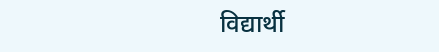विद्यार्थी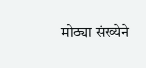मोठ्या संख्येने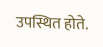उपस्थित होते.